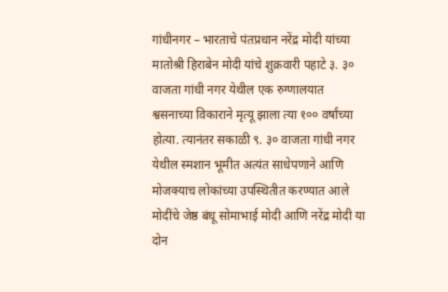गांधीनगर – भारताचे पंतप्रधान नरेंद्र मोदी यांच्या मातोश्री हिराबेन मोदी यांचे शुक्रवारी पहाटे ३. ३० वाजता गांधी नगर येथील एक रुग्णालयात श्वसनाच्या विकाराने मृत्यू झाला त्या १०० वर्षांच्या होत्या. त्यानंतर सकाळी ९. ३० वाजता गांधी नगर येथील स्मशान भूमीत अत्यंत साधेपणाने आणि मोजक्याच लोकांच्या उपस्थितीत करण्यात आले मोदींचे जेष्ठ बंधू सोमाभाई मोदी आणि नरेंद्र मोदी या दोन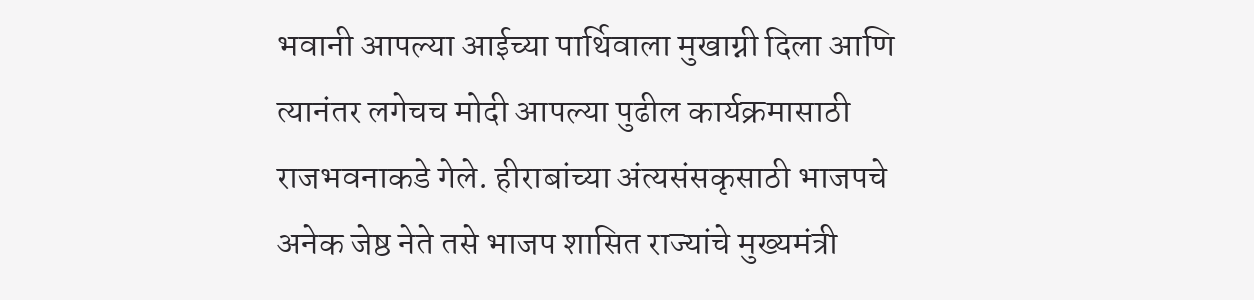भवानी आपल्या आईच्या पार्थिवाला मुखाग्नी दिला आणि त्यानंतर लगेचच मोदी आपल्या पुढील कार्यक्रमासाठी राजभवनाकडे गेले. हीराबांच्या अंत्यसंसकृसाठी भाजपचे अनेक जेष्ठ नेते तसे भाजप शासित राज्यांचे मुख्यमंत्री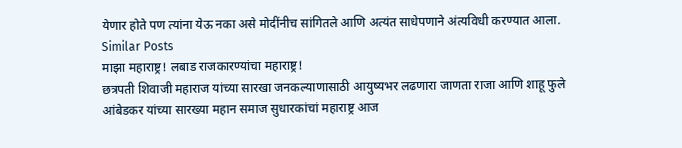येणार होते पण त्यांना येऊ नका असे मोदींनीच सांगितले आणि अत्यंत साधेपणाने अंत्यविधी करण्यात आला.
Similar Posts
माझा महाराष्ट्र! लबाड राजकारण्यांचा महाराष्ट्र!
छत्रपती शिवाजी महाराज यांच्या सारखा जनकल्याणासाठी आयुष्यभर लढणारा जाणता राजा आणि शाहू फुले आंबेडकर यांच्या सारख्या महान समाज सुधारकांचां महाराष्ट्र आज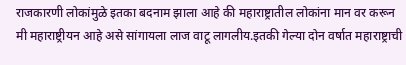राजकारणी लोकांमुळे इतका बदनाम झाला आहे की महाराष्ट्रातील लोकांना मान वर करून मी महाराष्ट्रीयन आहे असे सांगायला लाज वाटू लागलीय.इतकी गेल्या दोन वर्षात महाराष्ट्राची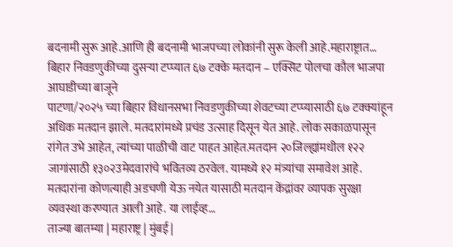बदनामी सुरू आहे.आणि ही बदनामी भाजपच्या लोकांनी सुरू केली आहे.महाराष्ट्रात…
बिहार निवडणुकीच्या दुसऱ्या टप्प्यात ६७ टक्के मतदान – एक्सिट पोलचा कौल भाजपा आघाडीच्या बाजूने
पाटणा/२०२५ च्या बिहार विधानसभा निवडणुकीच्या शेवटच्या टप्प्यासाठी ६७ टक्क्यांहून अधिक मतदान झाले. मतदारांमध्ये प्रचंड उत्साह दिसून येत आहे. लोक सकाळपासून रांगेत उभे आहेत, त्यांच्या पाळीची वाट पाहत आहेत.मतदान २०जिल्ह्यांमधील १२२ जागांसाठी १३०२उमेदवारांचे भवितव्य ठरवेल. यामध्ये १२ मंत्र्यांचा समावेश आहे. मतदारांना कोणत्याही अडचणी येऊ नयेत यासाठी मतदान केंद्रांवर व्यापक सुरक्षा व्यवस्था करण्यात आली आहे. या लाईव्ह…
ताज्या बातम्या | महाराष्ट्र | मुंबई |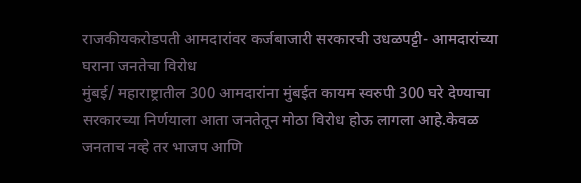राजकीयकरोडपती आमदारांवर कर्जबाजारी सरकारची उधळपट्टी- आमदारांच्या घराना जनतेचा विरोध
मुंबई/ महाराष्ट्रातील 300 आमदारांना मुंबईत कायम स्वरुपी 300 घरे देण्याचा सरकारच्या निर्णयाला आता जनतेतून मोठा विरोध होऊ लागला आहे.केवळ जनताच नव्हे तर भाजप आणि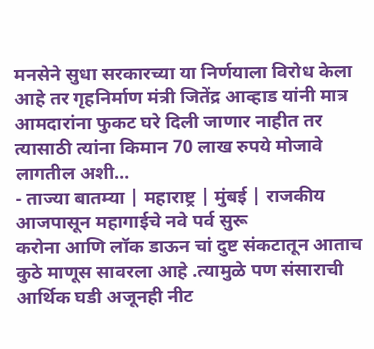मनसेने सुधा सरकारच्या या निर्णयाला विरोध केला आहे तर गृहनिर्माण मंत्री जितेंद्र आव्हाड यांनी मात्र आमदारांना फुकट घरे दिली जाणार नाहीत तर त्यासाठी त्यांना किमान 70 लाख रुपये मोजावे लागतील अशी…
- ताज्या बातम्या | महाराष्ट्र | मुंबई | राजकीय
आजपासून महागाईचे नवे पर्व सुरू
करोना आणि लॉक डाऊन चां दुष्ट संकटातून आताच कुठे माणूस सावरला आहे .त्यामुळे पण संसाराची आर्थिक घडी अजूनही नीट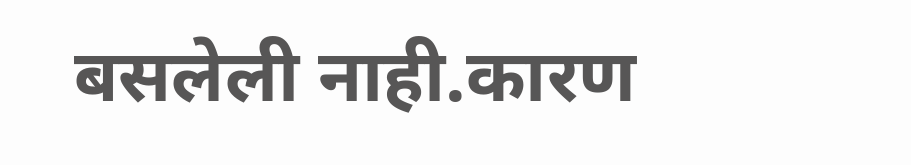बसलेली नाही.कारण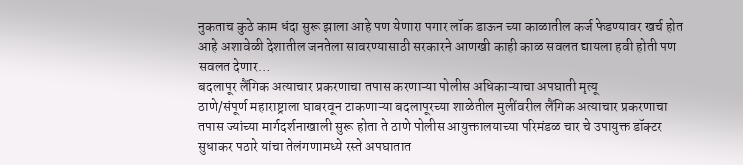नुकताच कुठे काम धंदा सुरू झाला आहे पण येणारा पगार लॉक डाऊन च्या काळातील कर्ज फेडण्यावर खर्च होत आहे अशावेळी देशातील जनतेला सावरण्यासाठी सरकारने आणखी काही काळ सवलत द्यायला हवी होती पण सवलत देणार…
बदलापूर लैंगिक अत्याचार प्रकरणाचा तपास करणाऱ्या पोलीस अधिकाऱ्याचा अपघाती मृत्यू
ठाणे/संपूर्ण महाराष्ट्राला घाबरवून टाकणाऱ्या बदलापूरच्या शाळेतील मुलींवरील लैंगिक अत्याचार प्रकरणाचा तपास ज्यांच्या मार्गदर्शनाखाली सुरू होता ते ठाणे पोलीस आयुक्तालयाच्या परिमंडळ चार चे उपायुक्त डॉक्टर सुधाकर पठारे यांचा तेलंगणामध्ये रस्ते अपघातात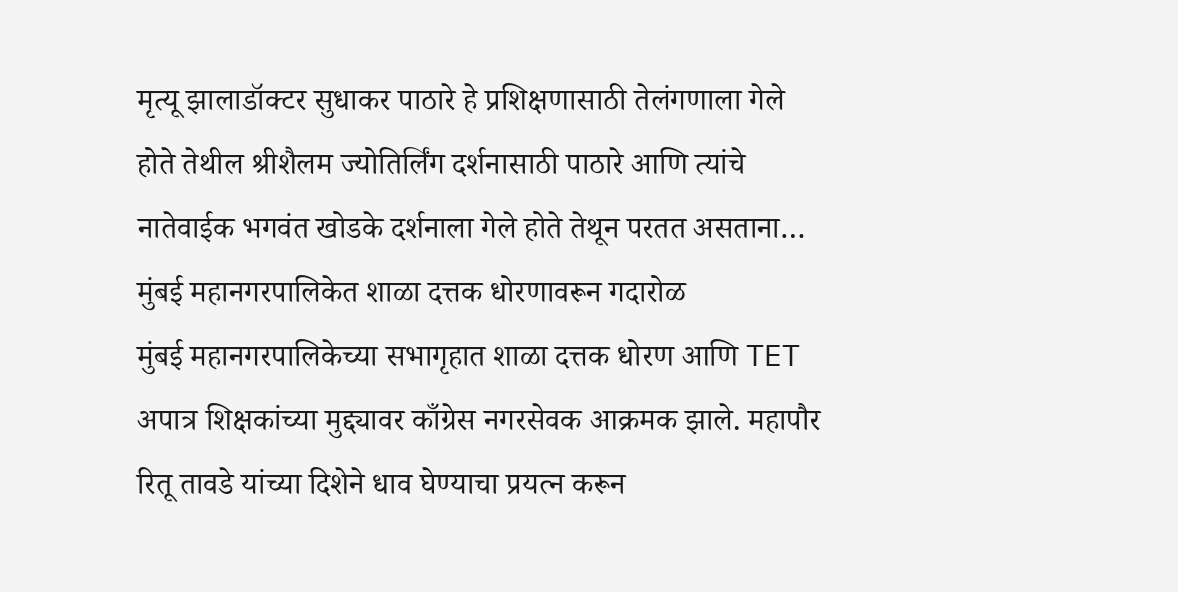मृत्यू झालाडॉक्टर सुधाकर पाठारे हे प्रशिक्षणासाठी तेलंगणाला गेले होते तेथील श्रीशैलम ज्योतिर्लिंग दर्शनासाठी पाठारे आणि त्यांचे नातेवाईक भगवंत खोडके दर्शनाला गेले होते तेथून परतत असताना…
मुंबई महानगरपालिकेत शाळा दत्तक धोरणावरून गदारोळ
मुंबई महानगरपालिकेच्या सभागृहात शाळा दत्तक धोरण आणि TET अपात्र शिक्षकांच्या मुद्द्यावर काँग्रेस नगरसेवक आक्रमक झाले. महापौर रितू तावडे यांच्या दिशेने धाव घेण्याचा प्रयत्न करून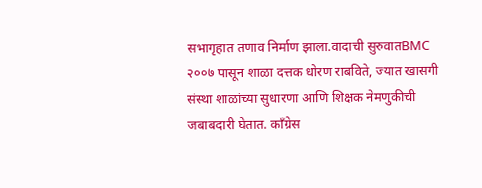सभागृहात तणाव निर्माण झाला.वादाची सुरुवातBMC २००७ पासून शाळा दत्तक धोरण राबविते, ज्यात खासगी संस्था शाळांच्या सुधारणा आणि शिक्षक नेमणुकीची जबाबदारी घेतात. काँग्रेस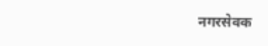नगरसेवक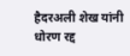हैदरअली शेख यांनी धोरण रद्द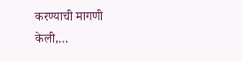करण्याची मागणी केली,…